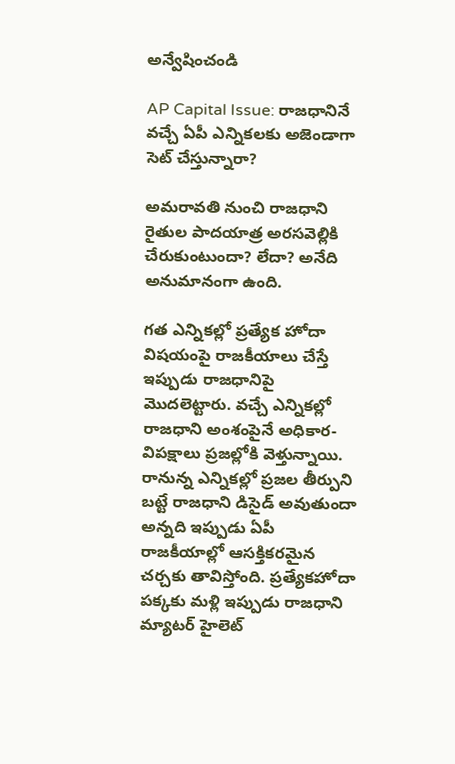అన్వేషించండి

AP Capital Issue: రాజధానినే వచ్చే ఏపీ ఎన్నికలకు అజెండాగా సెట్ చేస్తున్నారా?

అమరావతి నుంచి రాజధాని రైతుల పాదయాత్ర అరసవెల్లికి చేరుకుంటుందా? లేదా? అనేది అనుమానంగా ఉంది.

గత ఎన్నికల్లో ప్రత్యేక హోదా విషయంపై రాజకీయాలు చేస్తే ఇప్పుడు రాజధానిపై మొదలెట్టారు. వచ్చే ఎన్నికల్లో రాజధాని అంశంపైనే అధికార-విపక్షాలు ప్రజల్లోకి వెళ్తున్నాయి. రానున్న ఎన్నికల్లో ప్రజల తీర్పుని బట్టే రాజధాని డిసైడ్‌ అవుతుందా అన్నది ఇప్పుడు ఏపీ రాజకీయాల్లో ఆసక్తికరమైన చర్చకు తావిస్తోంది. ప్రత్యేకహోదా పక్కకు మళ్లి ఇప్పుడు రాజధాని మ్యాటర్‌ హైలెట్‌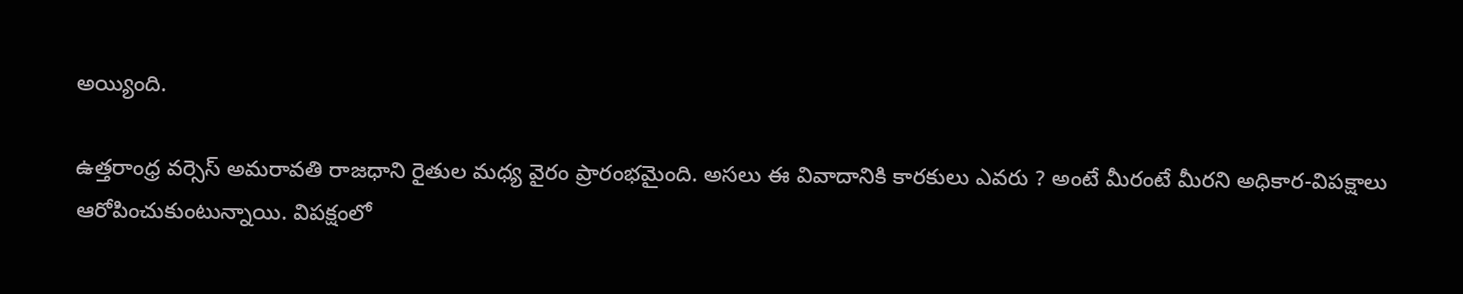అయ్యింది.

ఉత్తరాంధ్ర వర్సెస్‌ అమరావతి రాజధాని రైతుల మధ్య వైరం ప్రారంభమైంది. అసలు ఈ వివాదానికి కారకులు ఎవరు ? అంటే మీరంటే మీరని అధికార-విపక్షాలు ఆరోపించుకుంటున్నాయి. విపక్షంలో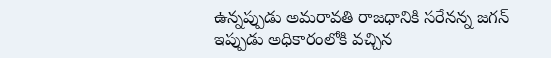ఉన్నప్పుడు అమరావతి రాజధానికి సరేనన్న జగన్ ఇప్పుడు అధికారంలోకి వచ్చిన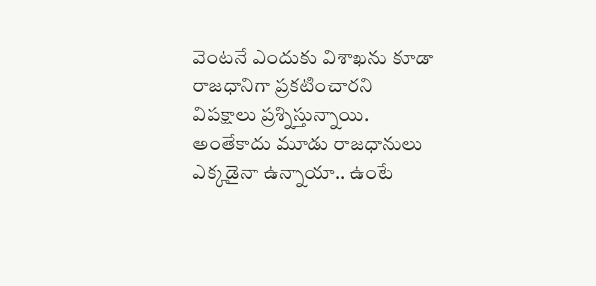వెంటనే ఎందుకు విశాఖను కూడా రాజధానిగా ప్రకటించారని విపక్షాలు ప్రశ్నిస్తున్నాయి. అంతేకాదు మూడు రాజధానులు ఎక్కడైనా ఉన్నాయా.. ఉంటే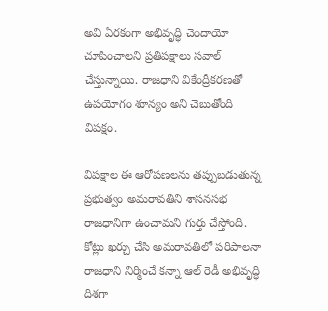అవి ఏరకంగా అభివృద్ధి చెందాయో చూపించాలని ప్రతిపక్షాలు సవాల్ చేస్తున్నాయి. రాజధాని వికేంద్రీకరణతో ఉపయోగం శూన్యం అని చెబుతోంది విపక్షం.

విపక్షాల ఈ ఆరోపణలను తప్పుబడుతున్న ప్రభుత్వం అమరావతిని శాసనసభ రాజధానిగా ఉంచామని గుర్తు చేస్తోంది. కోట్లు ఖర్చు చేసి అమరావతిలో పరిపాలనా రాజధాని నిర్మించే కన్నా ఆల్‌ రెడీ అభివృద్ధి దిశగా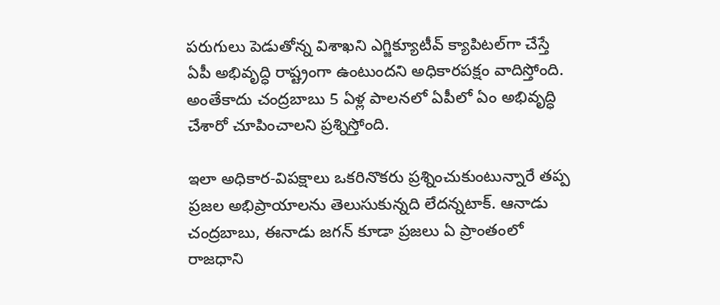పరుగులు పెడుతోన్న విశాఖని ఎగ్జిక్యూటీవ్ క్యాపిటల్‌గా చేస్తే ఏపీ అభివృద్ధి రాష్ట్రంగా ఉంటుందని అధికారపక్షం వాదిస్తోంది. అంతేకాదు చంద్రబాబు 5 ఏళ్ల పాలనలో ఏపీలో ఏం అభివృద్ధి చేశారో చూపించాలని ప్రశ్నిస్తోంది.

ఇలా అధికార-విపక్షాలు ఒకరినొకరు ప్రశ్నించుకుంటున్నారే తప్ప ప్రజల అభిప్రాయాలను తెలుసుకున్నది లేదన్నటాక్‌. ఆనాడు చంద్రబాబు, ఈనాడు జగన్‌ కూడా ప్రజలు ఏ ప్రాంతంలో రాజధాని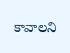కావాలని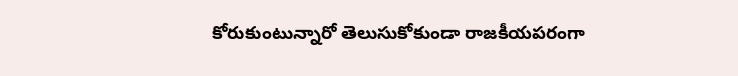కోరుకుంటున్నారో తెలుసుకోకుండా రాజకీయపరంగా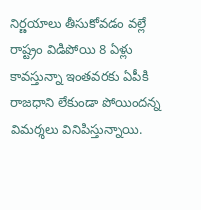నిర్ణయాలు తీసుకోవడం వల్లే రాష్ట్రం విడిపోయి 8 ఏళ్లు కావస్తున్నా ఇంతవరకు ఏపీకి రాజధాని లేకుండా పోయిందన్న విమర్శలు వినిపిస్తున్నాయి.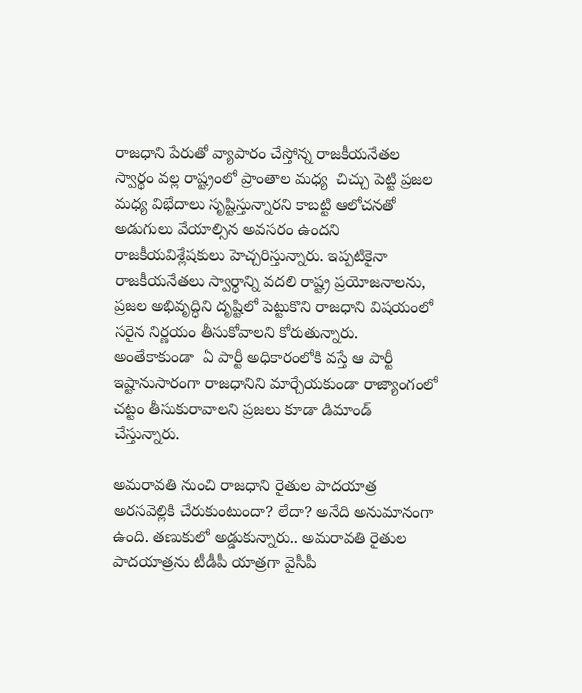రాజధాని పేరుతో వ్యాపారం చేస్తోన్న రాజకీయనేతల స్వార్థం వల్ల రాష్ట్రంలో ప్రాంతాల మధ్య  చిచ్చు పెట్టి ప్రజల మధ్య విభేదాలు సృష్టిస్తున్నారని కాబట్టి ఆలోచనతో అడుగులు వేయాల్సిన అవసరం ఉందని రాజకీయవిశ్లేషకులు హెచ్చరిస్తున్నారు. ఇప్పటికైనా రాజకీయనేతలు స్వార్థాన్ని వదలి రాష్ట్ర ప్రయోజనాలను, ప్రజల అభివృద్ధిని దృష్టిలో పెట్టుకొని రాజధాని విషయంలో సరైన నిర్ణయం తీసుకోవాలని కోరుతున్నారు. అంతేకాకుండా  ఏ పార్టీ అధికారంలోకి వస్తే ఆ పార్టీ ఇష్టానుసారంగా రాజధానిని మార్చేయకుండా రాజ్యాంగంలో చట్టం తీసుకురావాలని ప్రజలు కూడా డిమాండ్‌ చేస్తున్నారు.

అమరావతి నుంచి రాజధాని రైతుల పాదయాత్ర అరసవెల్లికి చేరుకుంటుందా? లేదా? అనేది అనుమానంగా ఉంది. తణుకులో అడ్డుకున్నారు.. అమరావతి రైతుల పాదయాత్రను టీడీపీ యాత్రగా వైసీపీ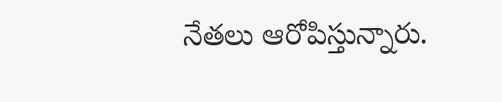నేతలు ఆరోపిస్తున్నారు.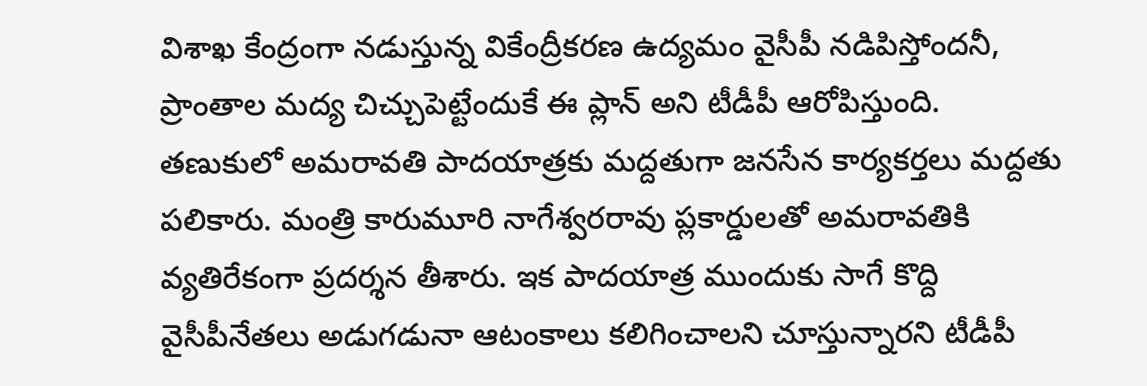విశాఖ కేంద్రంగా నడుస్తున్న వికేంద్రీకరణ ఉద్యమం వైసీపీ నడిపిస్తోందనీ, ప్రాంతాల మద్య చిచ్చుపెట్టేందుకే ఈ ప్లాన్ అని టీడీపీ ఆరోపిస్తుంది. తణుకులో అమరావతి పాదయాత్రకు మద్దతుగా జనసేన కార్యకర్తలు మద్దతు పలికారు. మంత్రి కారుమూరి నాగేశ్వరరావు ప్లకార్డులతో అమరావతికి వ్యతిరేకంగా ప్రదర్శన తీశారు. ఇక పాదయాత్ర ముందుకు సాగే కొద్ది వైసీపీనేతలు అడుగడునా ఆటంకాలు కలిగించాలని చూస్తున్నారని టీడీపీ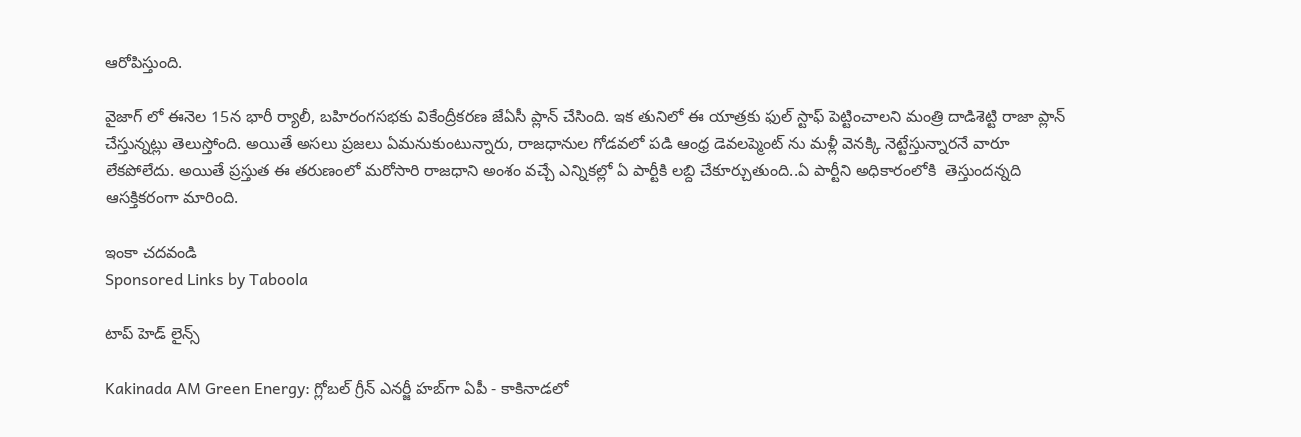ఆరోపిస్తుంది.

వైజాగ్ లో ఈనెల 15న భారీ ర్యాలీ, బహిరంగసభకు వికేంద్రీకరణ జేఏసీ ప్లాన్ చేసింది. ఇక తునిలో ఈ యాత్రకు ఫుల్ స్టాఫ్ పెట్టించాలని మంత్రి దాడిశెట్టి రాజా ప్లాన్ చేస్తున్నట్లు తెలుస్తోంది. అయితే అసలు ప్రజలు ఏమనుకుంటున్నారు, రాజధానుల గోడవలో పడి ఆంధ్ర డెవలప్మెంట్ ను మళ్లీ వెనక్కి నెట్టేస్తున్నారనే వారూ లేకపోలేదు. అయితే ప్రస్తుత ఈ తరుణంలో మరోసారి రాజధాని అంశం వచ్చే ఎన్నికల్లో ఏ పార్టీకి లబ్ది చేకూర్చుతుంది..ఏ పార్టీని అధికారంలోకి  తెస్తుందన్నది ఆసక్తికరంగా మారింది.

ఇంకా చదవండి
Sponsored Links by Taboola

టాప్ హెడ్ లైన్స్

Kakinada AM Green Energy: గ్లోబల్ గ్రీన్ ఎనర్జీ హబ్‌గా ఏపీ - కాకినాడలో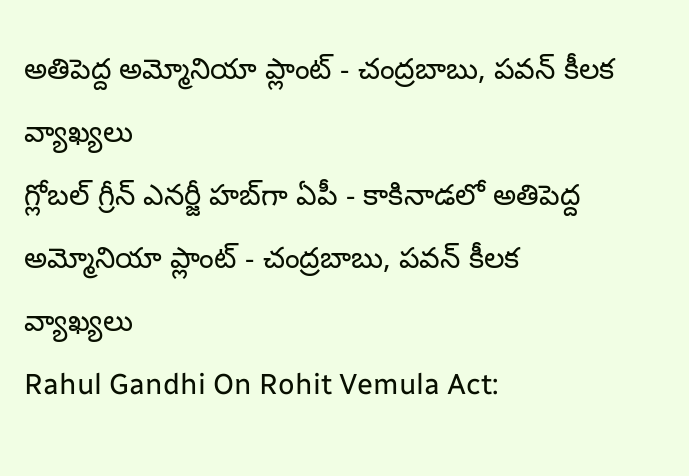అతిపెద్ద అమ్మోనియా ప్లాంట్‌ - చంద్రబాబు, పవన్ కీలక వ్యాఖ్యలు
గ్లోబల్ గ్రీన్ ఎనర్జీ హబ్‌గా ఏపీ - కాకినాడలో అతిపెద్ద అమ్మోనియా ప్లాంట్‌ - చంద్రబాబు, పవన్ కీలక వ్యాఖ్యలు
Rahul Gandhi On Rohit Vemula Act: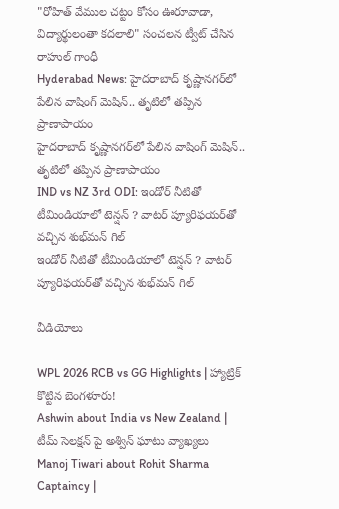"రోహిత్ వేముల చట్టం కోసం ఊరూవాడా, విద్యార్థులంతా కదలాలి" సంచలన ట్వీట్ చేసిన రాహుల్ గాంధీ
Hyderabad News: హైదరాబాద్‌ కృష్ణానగర్‌లో పేలిన వాషింగ్ మెషిన్.. తృటిలో తప్పిన ప్రాణాపాయం
హైదరాబాద్‌ కృష్ణానగర్‌లో పేలిన వాషింగ్ మెషిన్.. తృటిలో తప్పిన ప్రాణాపాయం
IND vs NZ 3rd ODI: ఇండోర్ నీటితో టీమిండియాలో టెన్షన్ ? వాటర్ ప్యూరిఫయర్‌తో వచ్చిన శుభ్‌మన్ గిల్
ఇండోర్ నీటితో టీమిండియాలో టెన్షన్ ? వాటర్ ప్యూరిఫయర్‌తో వచ్చిన శుభ్‌మన్ గిల్

వీడియోలు

WPL 2026 RCB vs GG Highlights | హ్యాట్రిక్ కొట్టిన బెంగళూరు!
Ashwin about India vs New Zealand | టీమ్ సెలక్షన్ పై అశ్విన్ ఘాటు వ్యాఖ్యలు
Manoj Tiwari about Rohit Sharma Captaincy |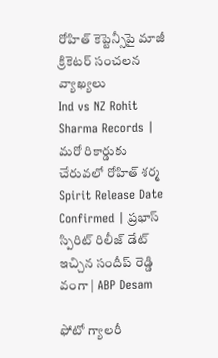రోహిత్ కెప్టెన్సీపై మాజీ క్రికెటర్ సంచలన వ్యాఖ్యలు
Ind vs NZ Rohit Sharma Records | మరో రికార్డుకు చేరువలో రోహిత్ శర్మ
Spirit Release Date Confirmed | ప్రభాస్ స్పిరిట్ రిలీజ్ డేట్ ఇచ్చిన సందీప్ రెడ్డి వంగా | ABP Desam

ఫోటో గ్యాలరీ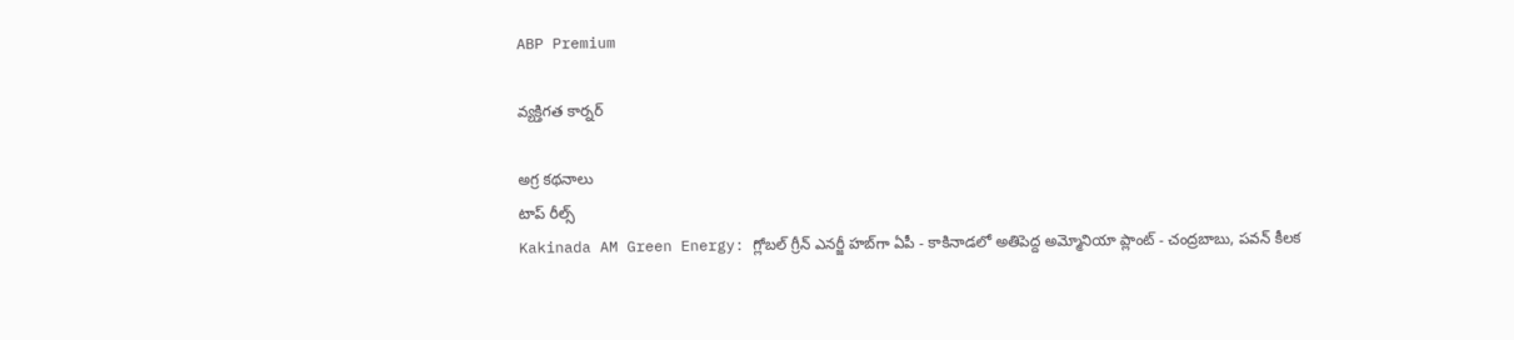ABP Premium

వ్యక్తిగత కార్నర్

అగ్ర కథనాలు
టాప్ రీల్స్
Kakinada AM Green Energy: గ్లోబల్ గ్రీన్ ఎనర్జీ హబ్‌గా ఏపీ - కాకినాడలో అతిపెద్ద అమ్మోనియా ప్లాంట్‌ - చంద్రబాబు, పవన్ కీలక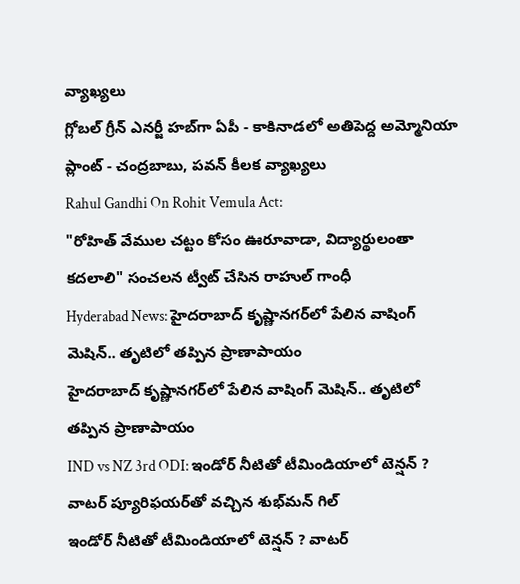వ్యాఖ్యలు
గ్లోబల్ గ్రీన్ ఎనర్జీ హబ్‌గా ఏపీ - కాకినాడలో అతిపెద్ద అమ్మోనియా ప్లాంట్‌ - చంద్రబాబు, పవన్ కీలక వ్యాఖ్యలు
Rahul Gandhi On Rohit Vemula Act:
"రోహిత్ వేముల చట్టం కోసం ఊరూవాడా, విద్యార్థులంతా కదలాలి" సంచలన ట్వీట్ చేసిన రాహుల్ గాంధీ
Hyderabad News: హైదరాబాద్‌ కృష్ణానగర్‌లో పేలిన వాషింగ్ మెషిన్.. తృటిలో తప్పిన ప్రాణాపాయం
హైదరాబాద్‌ కృష్ణానగర్‌లో పేలిన వాషింగ్ మెషిన్.. తృటిలో తప్పిన ప్రాణాపాయం
IND vs NZ 3rd ODI: ఇండోర్ నీటితో టీమిండియాలో టెన్షన్ ? వాటర్ ప్యూరిఫయర్‌తో వచ్చిన శుభ్‌మన్ గిల్
ఇండోర్ నీటితో టీమిండియాలో టెన్షన్ ? వాటర్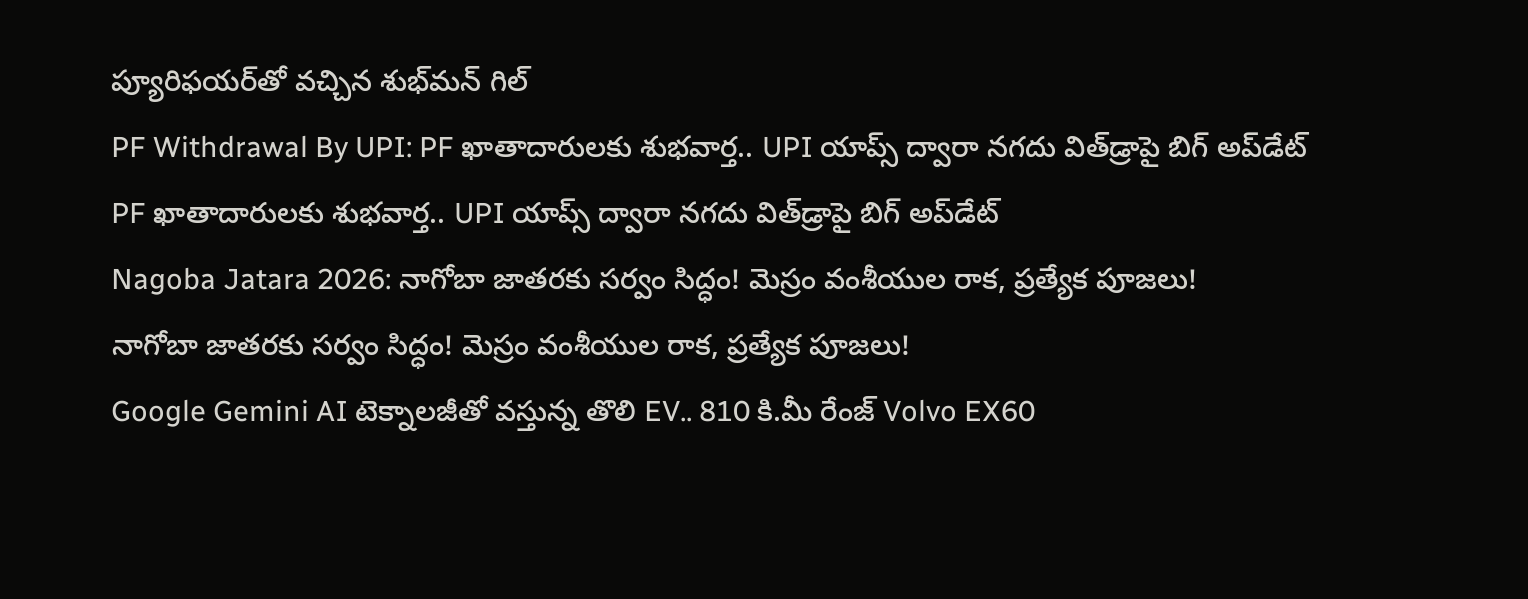ప్యూరిఫయర్‌తో వచ్చిన శుభ్‌మన్ గిల్
PF Withdrawal By UPI: PF ఖాతాదారులకు శుభవార్త.. UPI యాప్స్ ద్వారా నగదు విత్‌డ్రాపై బిగ్ అప్‌డేట్
PF ఖాతాదారులకు శుభవార్త.. UPI యాప్స్ ద్వారా నగదు విత్‌డ్రాపై బిగ్ అప్‌డేట్
Nagoba Jatara 2026: నాగోబా జాతరకు సర్వం సిద్ధం! మెస్రం వంశీయుల రాక, ప్రత్యేక పూజలు!
నాగోబా జాతరకు సర్వం సిద్ధం! మెస్రం వంశీయుల రాక, ప్రత్యేక పూజలు!
Google Gemini AI టెక్నాలజీతో వస్తున్న తొలి EV.. 810 కి.మీ రేంజ్ Volvo EX60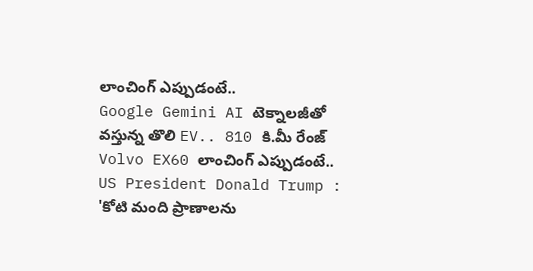లాంచింగ్ ఎప్పుడంటే..
Google Gemini AI టెక్నాలజీతో వస్తున్న తొలి EV.. 810 కి.మీ రేంజ్ Volvo EX60 లాంచింగ్ ఎప్పుడంటే..
US President Donald Trump : 'కోటి మంది ప్రాణాలను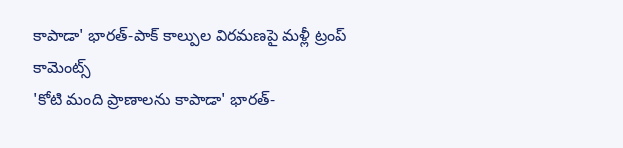కాపాడా' భారత్-పాక్ కాల్పుల విరమణపై మళ్లీ ట్రంప్ కామెంట్స్
'కోటి మంది ప్రాణాలను కాపాడా' భారత్-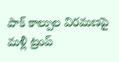పాక్ కాల్పుల విరమణపై మళ్లీ ట్రంప్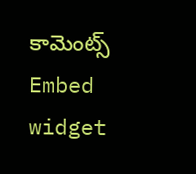కామెంట్స్
Embed widget